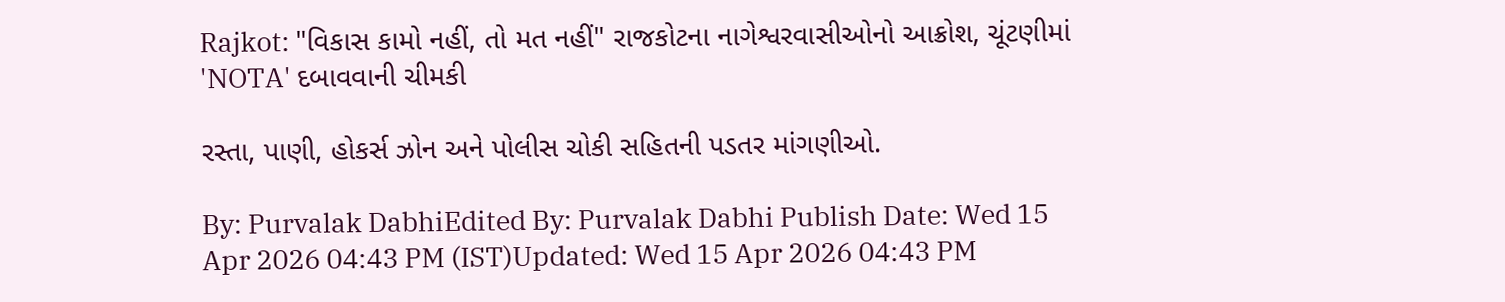Rajkot: "વિકાસ કામો નહીં, તો મત નહીં" રાજકોટના નાગેશ્વરવાસીઓનો આક્રોશ, ચૂંટણીમાં 'NOTA' દબાવવાની ચીમકી

રસ્તા, પાણી, હોકર્સ ઝોન અને પોલીસ ચોકી સહિતની પડતર માંગણીઓ.

By: Purvalak DabhiEdited By: Purvalak Dabhi Publish Date: Wed 15 Apr 2026 04:43 PM (IST)Updated: Wed 15 Apr 2026 04:43 PM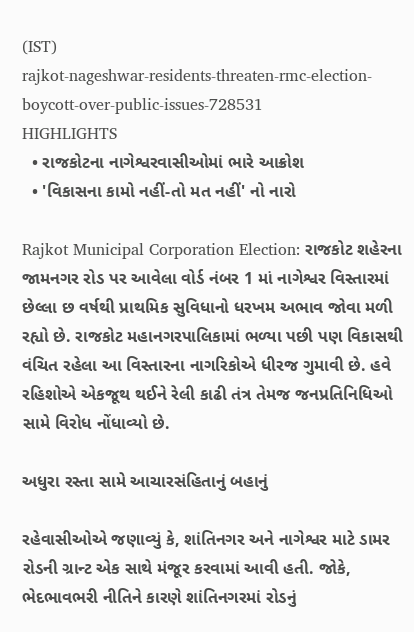(IST)
rajkot-nageshwar-residents-threaten-rmc-election-boycott-over-public-issues-728531
HIGHLIGHTS
  • રાજકોટના નાગેશ્વરવાસીઓમાં ભારે આક્રોશ
  • 'વિકાસના કામો નહીં-તો મત નહીં' નો નારો

Rajkot Municipal Corporation Election: રાજકોટ શહેરના જામનગર રોડ પર આવેલા વોર્ડ નંબર 1 માં નાગેશ્વર વિસ્તારમાં છેલ્લા છ વર્ષથી પ્રાથમિક સુવિધાનો ધરખમ અભાવ જોવા મળી રહ્યો છે. રાજકોટ મહાનગરપાલિકામાં ભળ્યા પછી પણ વિકાસથી વંચિત રહેલા આ વિસ્તારના નાગરિકોએ ધીરજ ગુમાવી છે. હવે રહિશોએ એકજૂથ થઈને રેલી કાઢી તંત્ર તેમજ જનપ્રતિનિધિઓ સામે વિરોધ નોંધાવ્યો છે.

અધુરા રસ્તા સામે આચારસંહિતાનું બહાનું

રહેવાસીઓએ જણાવ્યું કે, શાંતિનગર અને નાગેશ્વર માટે ડામર રોડની ગ્રાન્ટ એક સાથે મંજૂર કરવામાં આવી હતી. જોકે, ભેદભાવભરી નીતિને કારણે શાંતિનગરમાં રોડનું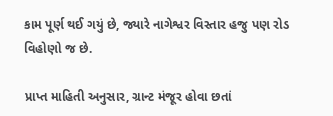કામ પૂર્ણ થઈ ગયું છે, જ્યારે નાગેશ્વર વિસ્તાર હજુ પણ રોડ વિહોણો જ છે.

પ્રાપ્ત માહિતી અનુસાર, ગ્રાન્ટ મંજૂર હોવા છતાં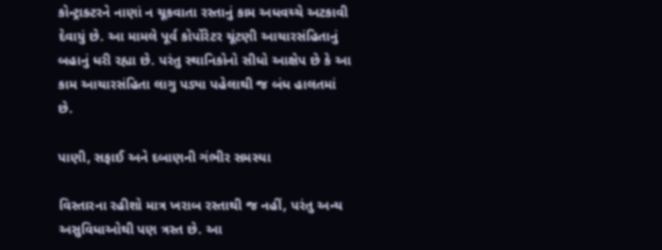કોન્ટ્રાક્ટરને નાણાં ન ચૂકવાતા રસ્તાનું કામ અધવચ્ચે અટકાવી દેવાયું છે. આ મામલે પૂર્વ કોર્પોરેટર ચૂંટણી આચારસંહિતાનું બહાનું ધરી રહ્યા છે. પરંતુ સ્થાનિકોનો સીધો આક્ષેપ છે કે આ કામ આચારસંહિતા લાગુ પડ્યા પહેલાથી જ બંધ હાલતમાં છે.

પાણી, સફાઈ અને દબાણની ગંભીર સમસ્યા

વિસ્તારના રહીશો માત્ર ખરાબ રસ્તાથી જ નહીં, પરંતુ અન્ય અસુવિધાઓથી પણ ત્રસ્ત છે. આ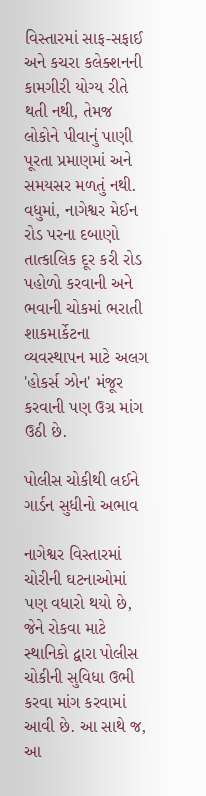વિસ્તારમાં સાફ-સફાઈ અને કચરા કલેક્શનની કામગીરી યોગ્ય રીતે થતી નથી, તેમજ લોકોને પીવાનું પાણી પૂરતા પ્રમાણમાં અને સમયસર મળતું નથી. વધુમાં, નાગેશ્વર મેઈન રોડ પરના દબાણો તાત્કાલિક દૂર કરી રોડ પહોળો કરવાની અને ભવાની ચોકમાં ભરાતી શાકમાર્કેટના વ્યવસ્થાપન માટે અલગ 'હોકર્સ ઝોન' મંજૂર કરવાની પણ ઉગ્ર માંગ ઉઠી છે.

પોલીસ ચોકીથી લઈને ગાર્ડન સુધીનો અભાવ

નાગેશ્વર વિસ્તારમાં ચોરીની ઘટનાઓમાં પણ વધારો થયો છે, જેને રોકવા માટે સ્થાનિકો દ્વારા પોલીસ ચોકીની સુવિધા ઉભી કરવા માંગ કરવામાં આવી છે. આ સાથે જ, આ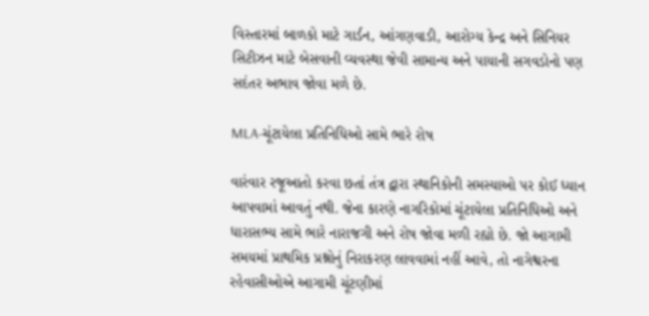વિસ્તારમાં બાળકો માટે ગાર્ડન, આંગણવાડી, આરોગ્ય કેન્દ્ર અને સિનિયર સિટીઝન માટે બેસવાની વ્યવસ્થા જેવી સામાન્ય અને પાયાની સગવડોનો પણ સદંતર અભાવ જોવા મળે છે.

MLA-ચૂંટાયેલા પ્રતિનિધિઓ સામે ભારે રોષ

વારંવાર રજૂઆતો કરવા છતાં તંત્ર દ્વારા સ્થાનિકોની સમસ્યાઓ પર કોઈ ધ્યાન આપવામાં આવતું નથી. જેના કારણે નાગરિકોમાં ચૂંટાયેલા પ્રતિનિધિઓ અને ધારાસભ્ય સામે ભારે નારાજગી અને રોષ જોવા મળી રહ્યો છે. જો આગામી સમયમાં પ્રાથમિક પ્રશ્નોનું નિરાકરણ લાવવામાં નહીં આવે, તો નાગેશ્વરના રહેવાસીઓએ આગામી ચૂંટણીમાં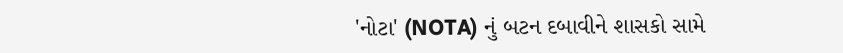'નોટા' (NOTA) નું બટન દબાવીને શાસકો સામે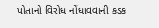પોતાનો વિરોધ નોંધાવવાની કડક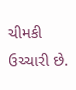ચીમકી ઉચ્ચારી છે.